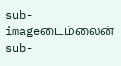sub-imageடைம்லைன்
sub-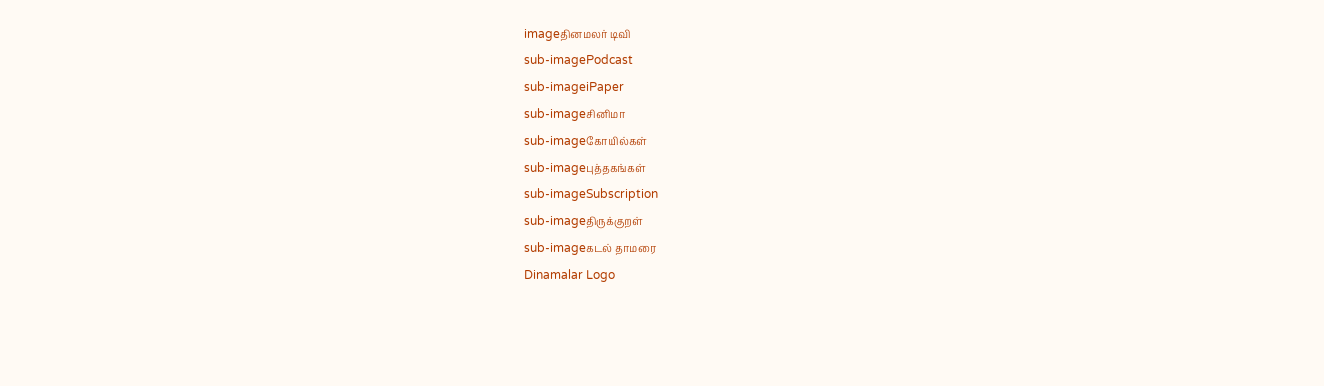imageதினமலர் டிவி
sub-imagePodcast
sub-imageiPaper
sub-imageசினிமா
sub-imageகோயில்கள்
sub-imageபுத்தகங்கள்
sub-imageSubscription
sub-imageதிருக்குறள்
sub-imageகடல் தாமரை
Dinamalar Logo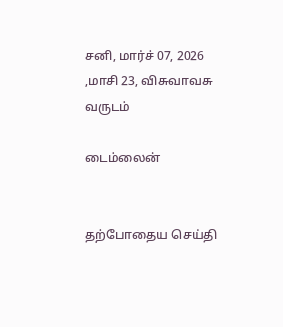சனி, மார்ச் 07, 2026 ,மாசி 23, விசுவாவசு வருடம்

டைம்லைன்


தற்போதைய செய்தி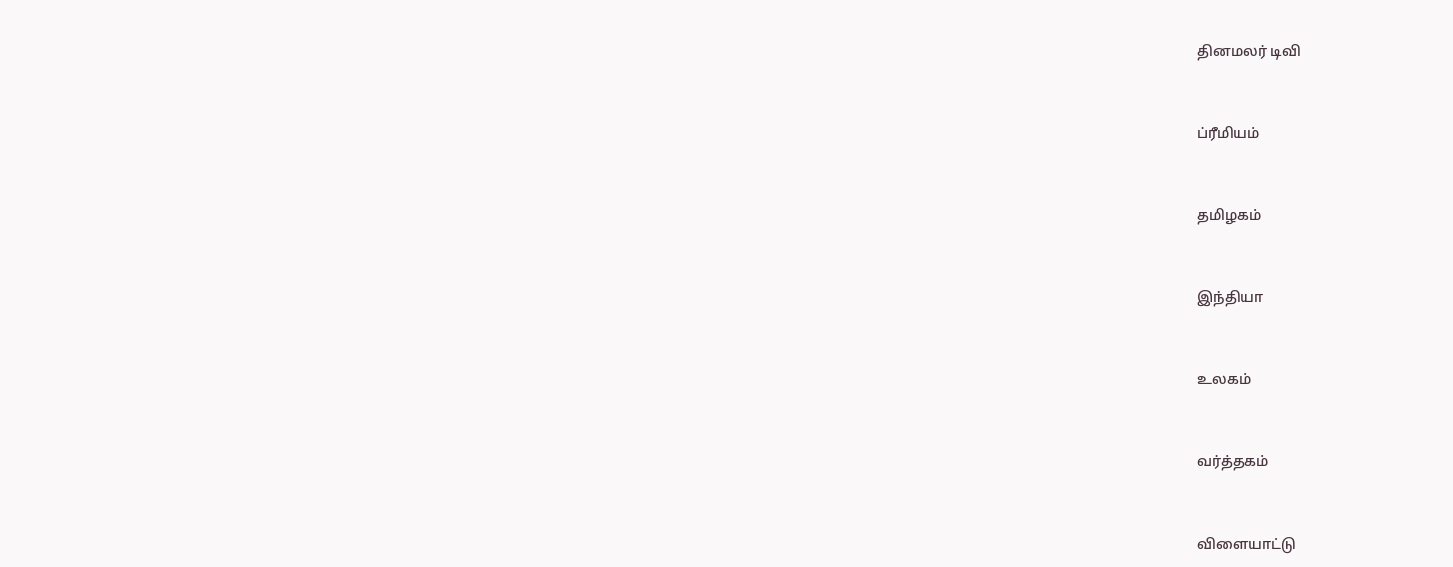தினமலர் டிவி


ப்ரீமியம்


தமிழகம்


இந்தியா


உலகம்


வர்த்தகம்


விளையாட்டு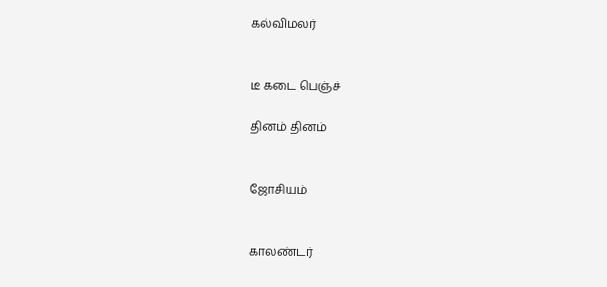கல்விமலர்


டீ கடை பெஞ்ச்

தினம் தினம்


ஜோசியம்


காலண்டர்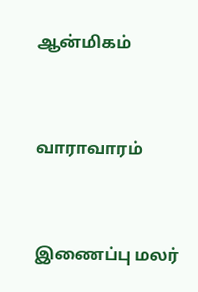ஆன்மிகம்


வாராவாரம்


இணைப்பு மலர்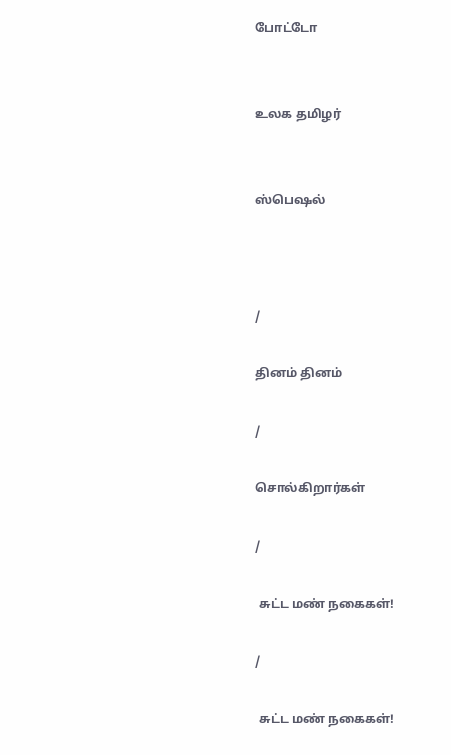போட்டோ


உலக தமிழர்


ஸ்பெஷல்



/

தினம் தினம்

/

சொல்கிறார்கள்

/

 சுட்ட மண் நகைகள்!

/

 சுட்ட மண் நகைகள்!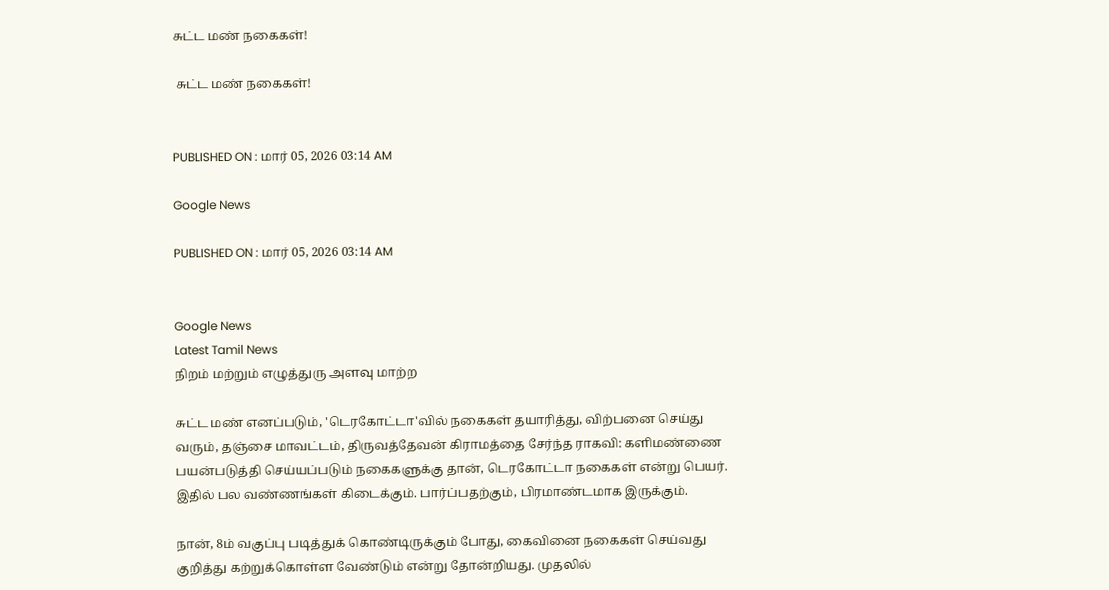சுட்ட மண் நகைகள்!

 சுட்ட மண் நகைகள்!


PUBLISHED ON : மார் 05, 2026 03:14 AM

Google News

PUBLISHED ON : மார் 05, 2026 03:14 AM


Google News
Latest Tamil News
நிறம் மற்றும் எழுத்துரு அளவு மாற்ற

சுட்ட மண் எனப்படும், 'டெரகோட்டா'வில் நகைகள் தயாரித்து, விற்பனை செய்து வரும், தஞ்சை மாவட்டம், திருவத்தேவன் கிராமத்தை சேர்ந்த ராகவி: களிமண்ணை பயன்படுத்தி செய்யப்படும் நகைகளுக்கு தான், டெரகோட்டா நகைகள் என்று பெயர். இதில் பல வண்ணங்கள் கிடைக்கும். பார்ப்பதற்கும், பிரமாண்டமாக இருக்கும்.

நான், 8ம் வகுப்பு படித்துக் கொண்டிருக்கும் போது, கைவினை நகைகள் செய்வது குறித்து கற்றுக்கொள்ள வேண்டும் என்று தோன்றியது. முதலில்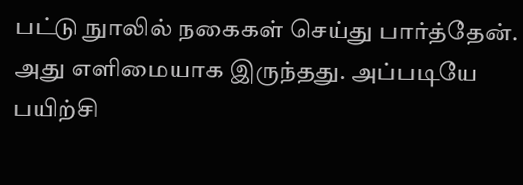பட்டு நுாலில் நகைகள் செய்து பார்த்தேன். அது எளிமையாக இருந்தது. அப்படியே பயிற்சி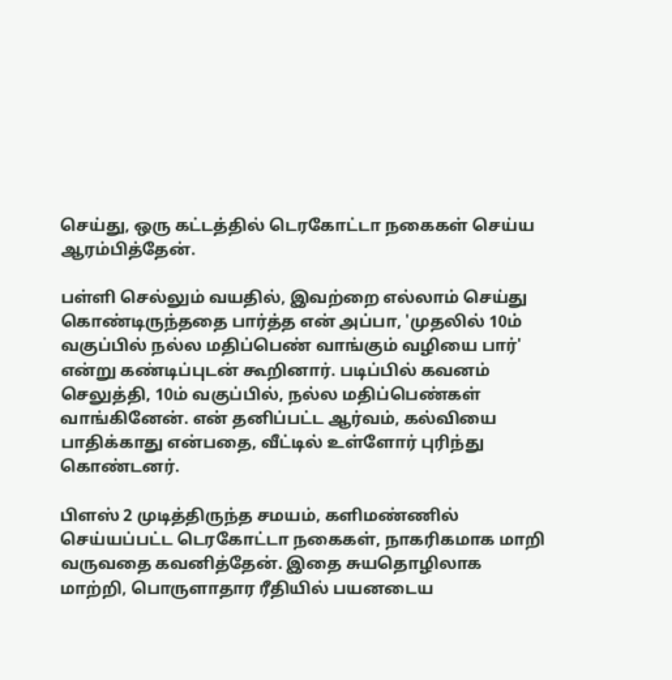செய்து, ஒரு கட்டத்தில் டெரகோட்டா நகைகள் செய்ய ஆரம்பித்தேன்.

பள்ளி செல்லும் வயதில், இவற்றை எல்லாம் செய்து கொண்டிருந்ததை பார்த்த என் அப்பா, 'முதலில் 10ம் வகுப்பில் நல்ல மதிப்பெண் வாங்கும் வழியை பார்' என்று கண்டிப்புடன் கூறினார். படிப்பில் கவனம் செலுத்தி, 10ம் வகுப்பில், நல்ல மதிப்பெண்கள் வாங்கினேன். என் தனிப்பட்ட ஆர்வம், கல்வியை பாதிக்காது என்பதை, வீட்டில் உள்ளோர் புரிந்து கொண்டனர்.

பிளஸ் 2 முடித்திருந்த சமயம், களிமண்ணில் செய்யப்பட்ட டெரகோட்டா நகைகள், நாகரிகமாக மாறி வருவதை கவனித்தேன். இதை சுயதொழிலாக மாற்றி, பொருளாதார ரீதியில் பயனடைய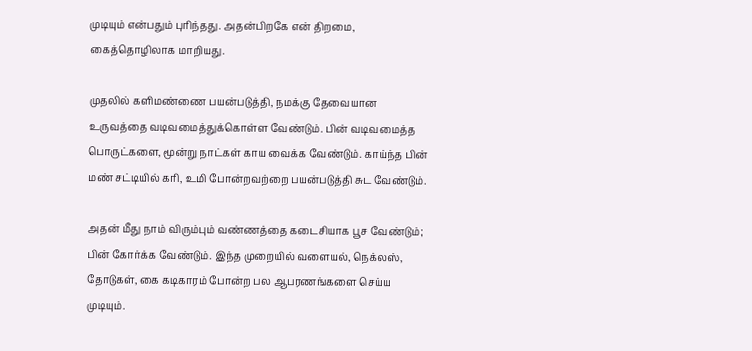முடியும் என்பதும் புரிந்தது. அதன்பிறகே என் திறமை, கைத்தொழிலாக மாறியது.

முதலில் களிமண்ணை பயன்படுத்தி, நமக்கு தேவையான உருவத்தை வடிவமைத்துக்கொள்ள வேண்டும். பின் வடிவமைத்த பொருட்களை, மூன்று நாட்கள் காய வைக்க வேண்டும். காய்ந்த பின் மண் சட்டியில் கரி, உமி போன்றவற்றை பயன்படுத்தி சுட வேண்டும்.

அதன் மீது நாம் விரும்பும் வண்ணத்தை கடைசியாக பூச வேண்டும்; பின் கோர்க்க வேண்டும். இந்த முறையில் வளையல், நெக்லஸ், தோடுகள், கை கடிகாரம் போன்ற பல ஆபரணங்களை செய்ய முடியும்.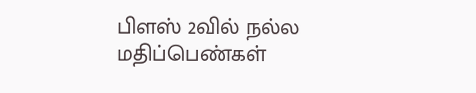பிளஸ் 2வில் நல்ல மதிப்பெண்கள்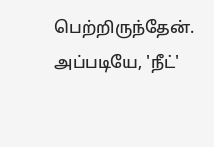பெற்றிருந்தேன். அப்படியே, 'நீட்'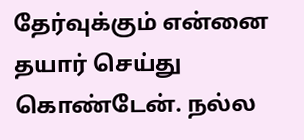தேர்வுக்கும் என்னை தயார் செய்து கொண்டேன். நல்ல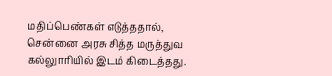மதிப்பெண்கள் எடுத்ததால், சென்னை அரசு சித்த மருத்துவ கல்லுாரியில் இடம் கிடைத்தது.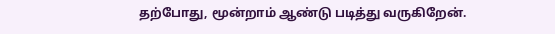தற்போது, மூன்றாம் ஆண்டு படித்து வருகிறேன்.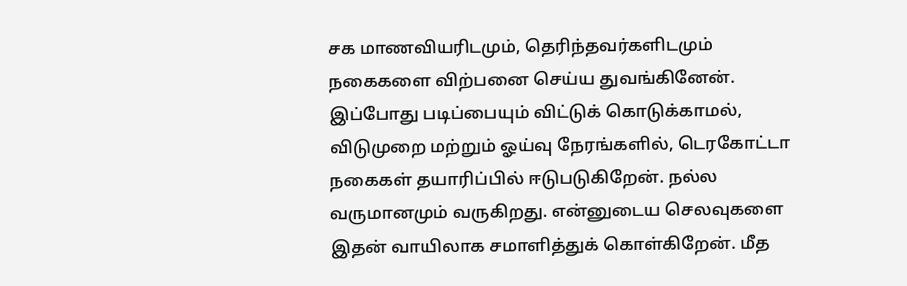சக மாணவியரிடமும், தெரிந்தவர்களிடமும் நகைகளை விற்பனை செய்ய துவங்கினேன். இப்போது படிப்பையும் விட்டுக் கொடுக்காமல், விடுமுறை மற்றும் ஓய்வு நேரங்களில், டெரகோட்டா நகைகள் தயாரிப்பில் ஈடுபடுகிறேன். நல்ல வருமானமும் வருகிறது. என்னுடைய செலவுகளை இதன் வாயிலாக சமாளித்துக் கொள்கிறேன். மீத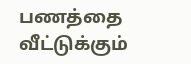பணத்தை வீட்டுக்கும்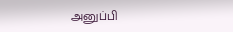அனுப்பி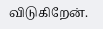விடுகிறேன்.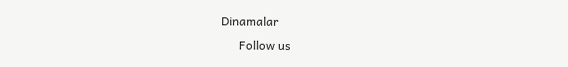Dinamalar
      Follow us